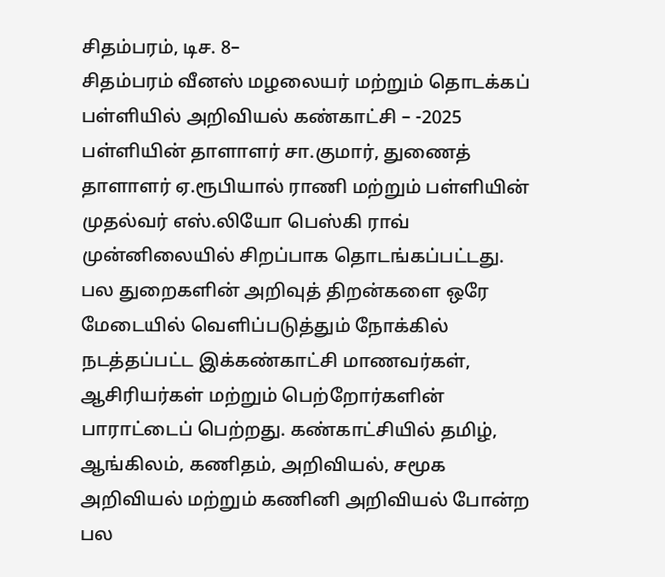சிதம்பரம், டிச. 8–
சிதம்பரம் வீனஸ் மழலையர் மற்றும் தொடக்கப் பள்ளியில் அறிவியல் கண்காட்சி – -2025 பள்ளியின் தாளாளர் சா.குமார், துணைத் தாளாளர் ஏ.ரூபியால் ராணி மற்றும் பள்ளியின் முதல்வர் எஸ்.லியோ பெஸ்கி ராவ் முன்னிலையில் சிறப்பாக தொடங்கப்பட்டது.
பல துறைகளின் அறிவுத் திறன்களை ஒரே மேடையில் வெளிப்படுத்தும் நோக்கில் நடத்தப்பட்ட இக்கண்காட்சி மாணவர்கள், ஆசிரியர்கள் மற்றும் பெற்றோர்களின் பாராட்டைப் பெற்றது. கண்காட்சியில் தமிழ், ஆங்கிலம், கணிதம், அறிவியல், சமூக அறிவியல் மற்றும் கணினி அறிவியல் போன்ற பல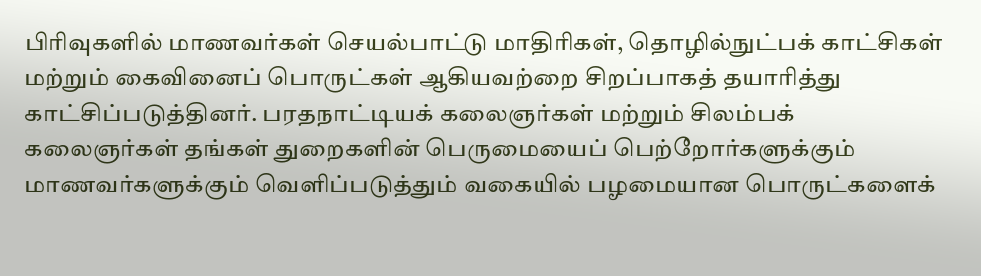பிரிவுகளில் மாணவர்கள் செயல்பாட்டு மாதிரிகள், தொழில்நுட்பக் காட்சிகள் மற்றும் கைவினைப் பொருட்கள் ஆகியவற்றை சிறப்பாகத் தயாரித்து காட்சிப்படுத்தினர். பரதநாட்டியக் கலைஞர்கள் மற்றும் சிலம்பக் கலைஞர்கள் தங்கள் துறைகளின் பெருமையைப் பெற்றோர்களுக்கும் மாணவர்களுக்கும் வெளிப்படுத்தும் வகையில் பழமையான பொருட்களைக்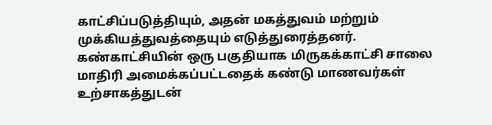காட்சிப்படுத்தியும், அதன் மகத்துவம் மற்றும் முக்கியத்துவத்தையும் எடுத்துரைத்தனர்.
கண்காட்சியின் ஒரு பகுதியாக மிருகக்காட்சி சாலை மாதிரி அமைக்கப்பட்டதைக் கண்டு மாணவர்கள் உற்சாகத்துடன்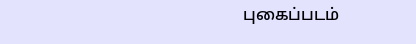புகைப்படம்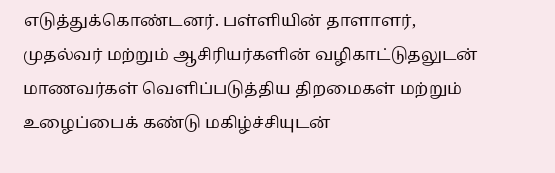எடுத்துக்கொண்டனர். பள்ளியின் தாளாளர், முதல்வர் மற்றும் ஆசிரியர்களின் வழிகாட்டுதலுடன் மாணவர்கள் வெளிப்படுத்திய திறமைகள் மற்றும் உழைப்பைக் கண்டு மகிழ்ச்சியுடன்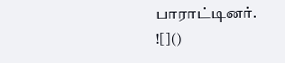பாராட்டினர்.
![]()